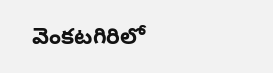వెంకటగిరిలో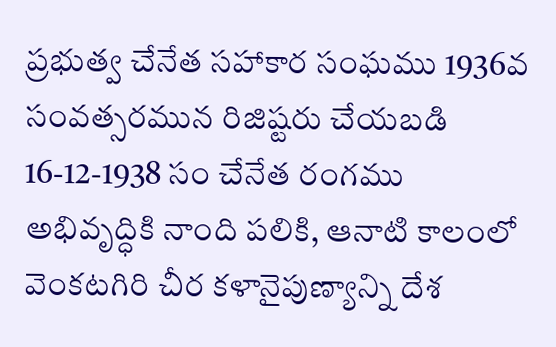ప్రభుత్వ చేనేత సహాకార సంఘము 1936వ సంవత్సరమున రిజిష్టరు చేయబడి 16-12-1938 సం చేనేత రంగము అభివృద్ధికి నాంది పలికి, ఆనాటి కాలంలో వెంకటగిరి చీర కళానైపుణ్యాన్ని దేశ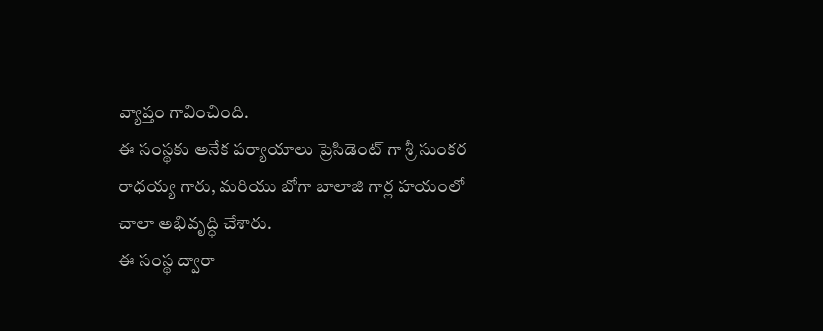వ్యాప్తం గావించింది.
ఈ సంస్థకు అనేక పర్యాయాలు ప్రెసిడెంట్ గా శ్రీ సుంకర రాధయ్య గారు, మరియు బోగా బాలాజి గార్ల హయంలో చాలా అభివృద్ధి చేశారు.
ఈ సంస్థ ద్వారా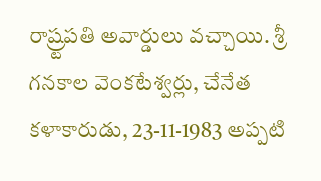రాష్ర్టపతి అవార్డులు వచ్చాయి. శ్రీ గనకాల వెంకటేశ్వర్లు, చేనేత కళాకారుడు, 23-11-1983 అప్పటి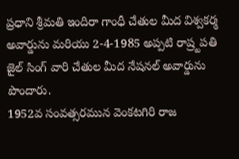ప్రధాని శ్రీమతి ఇందిరా గాంధీ చేతుల మీద విశ్వకర్మ అవార్డును మరియు 2-4-1985 అప్పటి రాష్ర్టపతి జైల్ సింగ్ వారి చేతుల మీద నేషనల్ అవార్డును పొందారు.
1952వ సంవత్సరమున వెంకటగిరి రాజ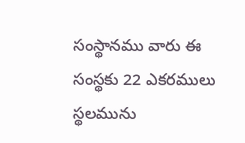సంస్థానము వారు ఈ సంస్థకు 22 ఎకరములు స్థలమును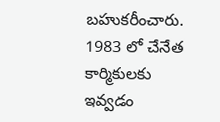బహుకరీంచారు. 1983 లో చేనేత కార్మికులకు ఇవ్వడం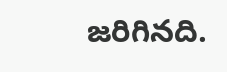జరిగినది.